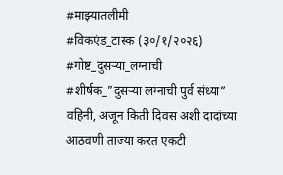#माझ्यातलीमी
#विकएंड_टास्क (३०/१/२०२६)
#गोष्ट_दुसऱ्या_लग्नाची
#शीर्षक_”दुसऱ्या लग्नाची पुर्व संध्या”
वहिनी, अजून किती दिवस अशी दादांच्या आठवणी ताज्या करत एकटी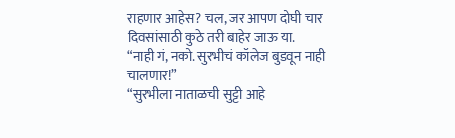राहणार आहेस? चल, जर आपण दोघी चार दिवसांसाठी कुठे तरी बाहेर जाऊ या.
“नाही गं, नको. सुरभीचं कॉलेज बुडवून नाही चालणार!”
“सुरभीला नाताळची सुट्टी आहे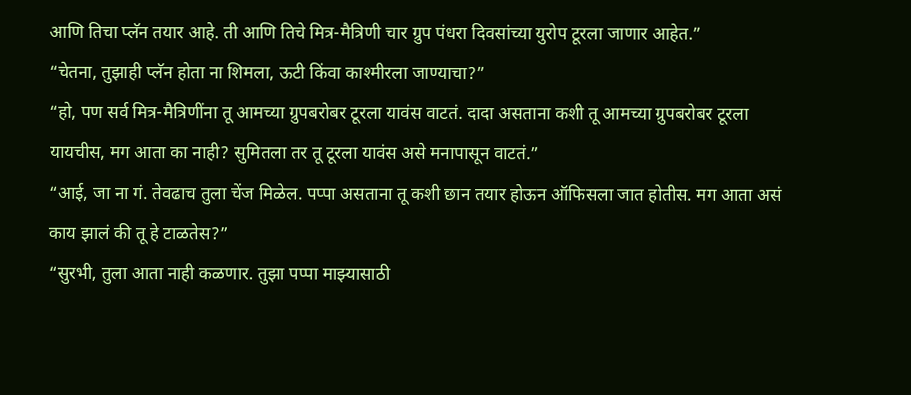आणि तिचा प्लॅन तयार आहे. ती आणि तिचे मित्र-मैत्रिणी चार ग्रुप पंधरा दिवसांच्या युरोप टूरला जाणार आहेत.”
“चेतना, तुझाही प्लॅन होता ना शिमला, ऊटी किंवा काश्मीरला जाण्याचा?”
“हो, पण सर्व मित्र-मैत्रिणींना तू आमच्या ग्रुपबरोबर टूरला यावंस वाटतं. दादा असताना कशी तू आमच्या ग्रुपबरोबर टूरला यायचीस, मग आता का नाही? सुमितला तर तू टूरला यावंस असे मनापासून वाटतं.”
“आई, जा ना गं. तेवढाच तुला चेंज मिळेल. पप्पा असताना तू कशी छान तयार होऊन ऑफिसला जात होतीस. मग आता असं काय झालं की तू हे टाळतेस?”
“सुरभी, तुला आता नाही कळणार. तुझा पप्पा माझ्यासाठी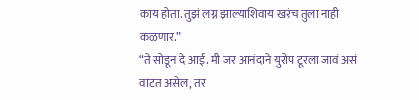काय होता. तुझं लग्न झाल्याशिवाय खरंच तुला नाही कळणार.”
“ते सोडून दे आई. मी जर आनंदाने युरोप टूरला जावं असं वाटत असेल, तर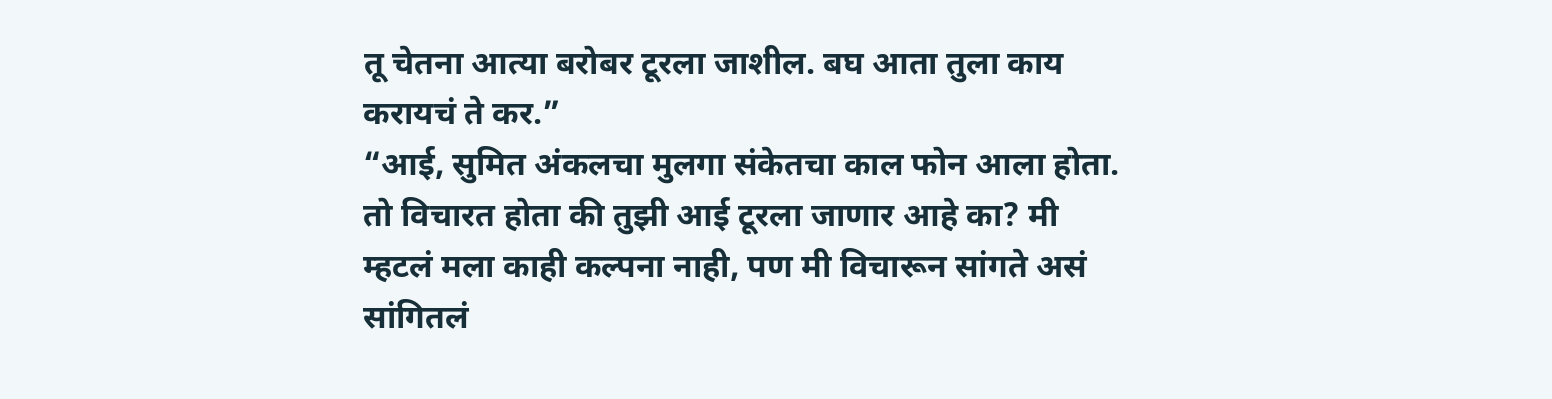तू चेतना आत्या बरोबर टूरला जाशील. बघ आता तुला काय करायचं ते कर.”
“आई, सुमित अंकलचा मुलगा संकेतचा काल फोन आला होता. तो विचारत होता की तुझी आई टूरला जाणार आहे का? मी म्हटलं मला काही कल्पना नाही, पण मी विचारून सांगते असं सांगितलं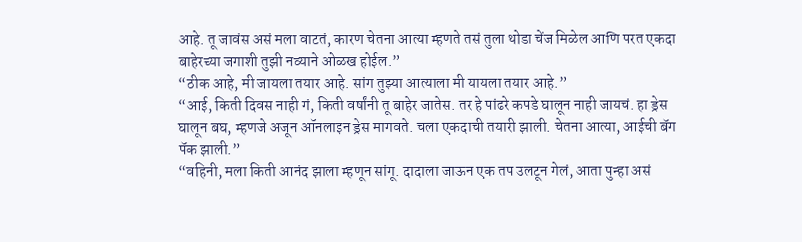आहे. तू जावंस असं मला वाटतं, कारण चेतना आत्या म्हणते तसं तुला थोडा चेंज मिळेल आणि परत एकदा बाहेरच्या जगाशी तुझी नव्याने ओळख होईल.”
“ठीक आहे, मी जायला तयार आहे. सांग तुझ्या आत्याला मी यायला तयार आहे.”
“आई, किती दिवस नाही गं, किती वर्षांनी तू बाहेर जातेस. तर हे पांढरे कपडे घालून नाही जायचं. हा ड्रेस घालून बघ, म्हणजे अजून ऑनलाइन ड्रेस मागवते. चला एकदाची तयारी झाली. चेतना आत्या, आईची बॅग पॅक झाली.”
“वहिनी, मला किती आनंद झाला म्हणून सांगू. दादाला जाऊन एक तप उलटून गेलं, आता पुन्हा असं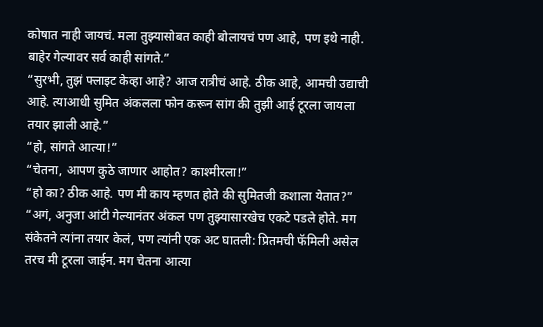कोषात नाही जायचं. मला तुझ्यासोबत काही बोलायचं पण आहे, पण इथे नाही. बाहेर गेल्यावर सर्व काही सांगते.”
“सुरभी, तुझं फ्लाइट केव्हा आहे? आज रात्रीचं आहे. ठीक आहे, आमची उद्याची आहे. त्याआधी सुमित अंकलला फोन करून सांग की तुझी आई टूरला जायला तयार झाली आहे.”
“हो, सांगते आत्या!”
“चेतना, आपण कुठे जाणार आहोत? काश्मीरला!”
“हो का? ठीक आहे. पण मी काय म्हणत होते की सुमितजी कशाला येतात?”
“अगं, अनुजा आंटी गेल्यानंतर अंकल पण तुझ्यासारखेच एकटे पडले होते. मग संकेतने त्यांना तयार केलं, पण त्यांनी एक अट घातली: प्रितमची फॅमिली असेल तरच मी टूरला जाईन. मग चेतना आत्या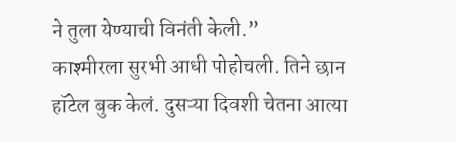ने तुला येण्याची विनंती केली.”
काश्मीरला सुरभी आधी पोहोचली. तिने छान हॉटेल बुक केलं. दुसऱ्या दिवशी चेतना आत्या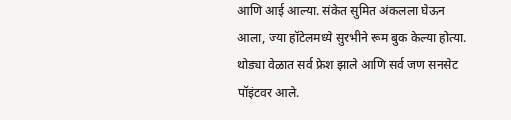आणि आई आल्या. संकेत सुमित अंकलला घेऊन आला, ज्या हॉटेलमध्ये सुरभीने रूम बुक केल्या होत्या. थोड्या वेळात सर्व फ्रेश झाले आणि सर्व जण सनसेट पॉइंटवर आले.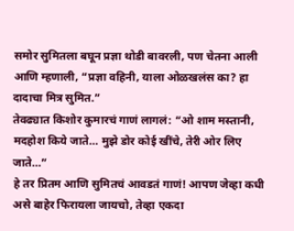समोर सुमितला बघून प्रज्ञा थोडी बावरली, पण चेतना आली आणि म्हणाली, “प्रज्ञा वहिनी, याला ओळखलंस का? हा दादाचा मित्र सुमित.”
तेवढ्यात किशोर कुमारचं गाणं लागलं: “ओ शाम मस्तानी, मदहोश किये जाते… मुझे डोर कोई खींचे, तेरी ओर लिए जाते…”
हे तर प्रितम आणि सुमितचं आवडतं गाणं! आपण जेव्हा कधी असे बाहेर फिरायला जायचो, तेव्हा एकदा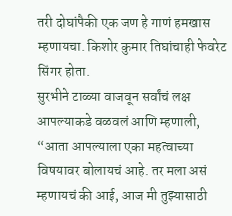तरी दोघांपैकी एक जण हे गाणं हमखास म्हणायचा. किशोर कुमार तिघांचाही फेवरेट सिंगर होता.
सुरभीने टाळ्या वाजवून सर्वांचं लक्ष आपल्याकडे वळवलं आणि म्हणाली, “आता आपल्याला एका महत्वाच्या विषयावर बोलायचं आहे. तर मला असं म्हणायचं की आई, आज मी तुझ्यासाठी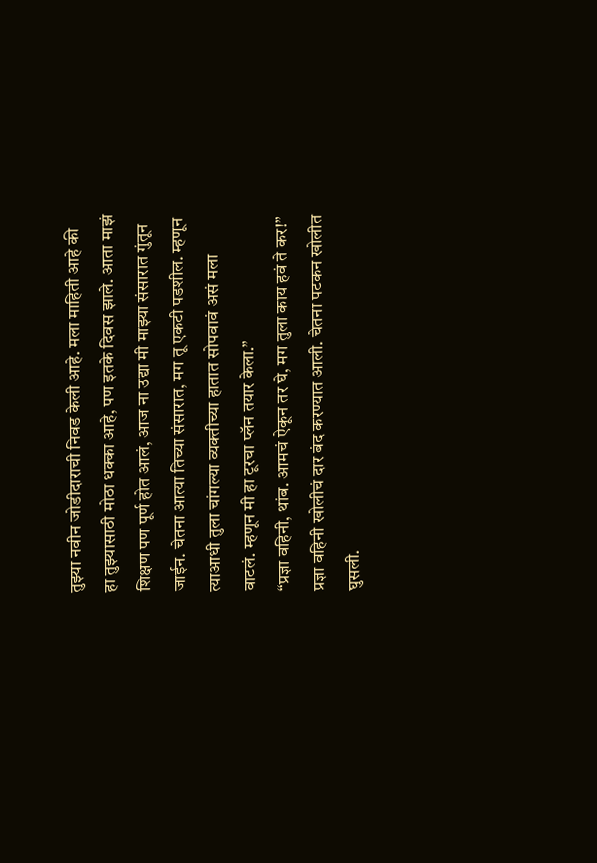तुझ्या नवीन जोडीदाराची निवड केली आहे. मला माहिती आहे की हा तुझ्यासाठी मोठा धक्का आहे, पण इतके दिवस झाले. आता माझं शिक्षण पण पूर्ण होत आलं, आज ना उद्या मी माझ्या संसारात गुंतून जाईन. चेतना आत्या तिच्या संसारात, मग तू एकटी पडशील. म्हणून त्याआधी तुला चांगल्या व्यक्तीच्या हातात सोपवावं असं मला वाटलं. म्हणून मी हा टूरचा प्लॅन तयार केला.”
“प्रज्ञा वहिनी, थांब. आमचं ऐकून तर घे, मग तुला काय हवं ते कर!”
प्रज्ञा वहिनी खोलीचं दार बंद करण्यात आली. चेतना पटकन खोलीत घुसली.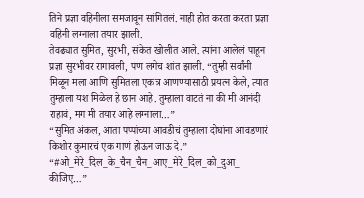तिने प्रज्ञा वहिनीला समजावून सांगितलं. नाही होत करता करता प्रज्ञा वहिनी लग्नाला तयार झाली.
तेवढ्यात सुमित, सुरभी, संकेत खोलीत आले. त्यांना आलेलं पाहून प्रज्ञा सुरभीवर रागावली, पण लगेच शांत झाली. “तुम्ही सर्वांनी मिळून मला आणि सुमितला एकत्र आणण्यासाठी प्रयत्न केले, त्यात तुम्हाला यश मिळेल हे छान आहे. तुम्हाला वाटतं ना की मी आनंदी राहावं, मग मी तयार आहे लग्नाला…”
“सुमित अंकल, आता पप्पांच्या आवडीचं तुम्हाला दोघांना आवडणारं किशोर कुमारचं एक गाणं होऊन जाऊ दे.”
“#ओ_मेरे_दिल_के_चैन_चैन_आए_मेरे_दिल_को_दुआ_ कीजिए…”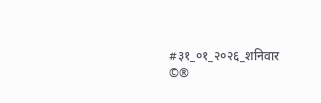#३१_०१_२०२६_शनिवार
©®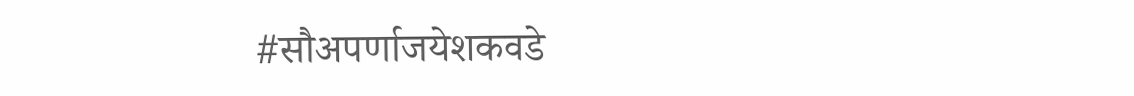#सौअपर्णाजयेशकवडे